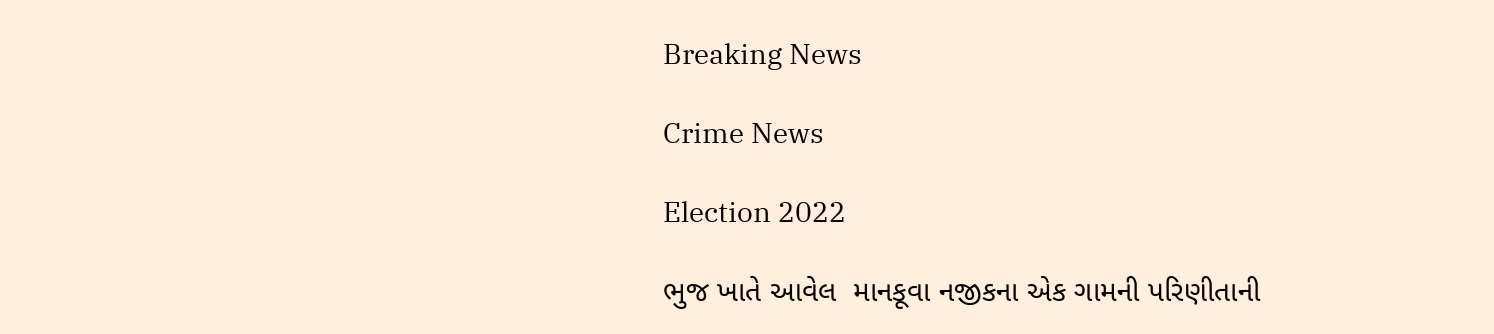Breaking News

Crime News

Election 2022

ભુજ ખાતે આવેલ  માનકૂવા નજીકના એક ગામની પરિણીતાની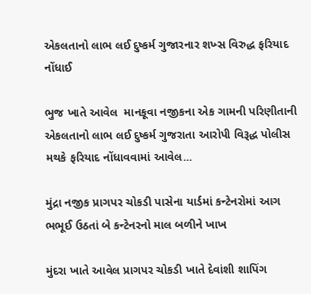એકલતાનો લાભ લઈ દુષ્કર્મ ગુજારનાર શખ્સ વિરુદ્ધ ફરિયાદ નોંધાઈ

ભુજ ખાતે આવેલ  માનકૂવા નજીકના એક ગામની પરિણીતાની એકલતાનો લાભ લઈ દુષ્કર્મ ગુજરાતા આરોપી વિરૂદ્ધ પોલીસ મથકે ફરિયાદ નોંધાવવામાં આવેલ...

મુંદ્રા નજીક પ્રાગપર ચોકડી પાસેના યાર્ડમાં કન્ટેનરોમાં આગ ભભૂઈ ઉઠતાં બે કન્ટેનરનો માલ બળીને ખાખ

મુંદરા ખાતે આવેલ પ્રાગપર ચોકડી ખાતે દેવાંશી શાપિંગ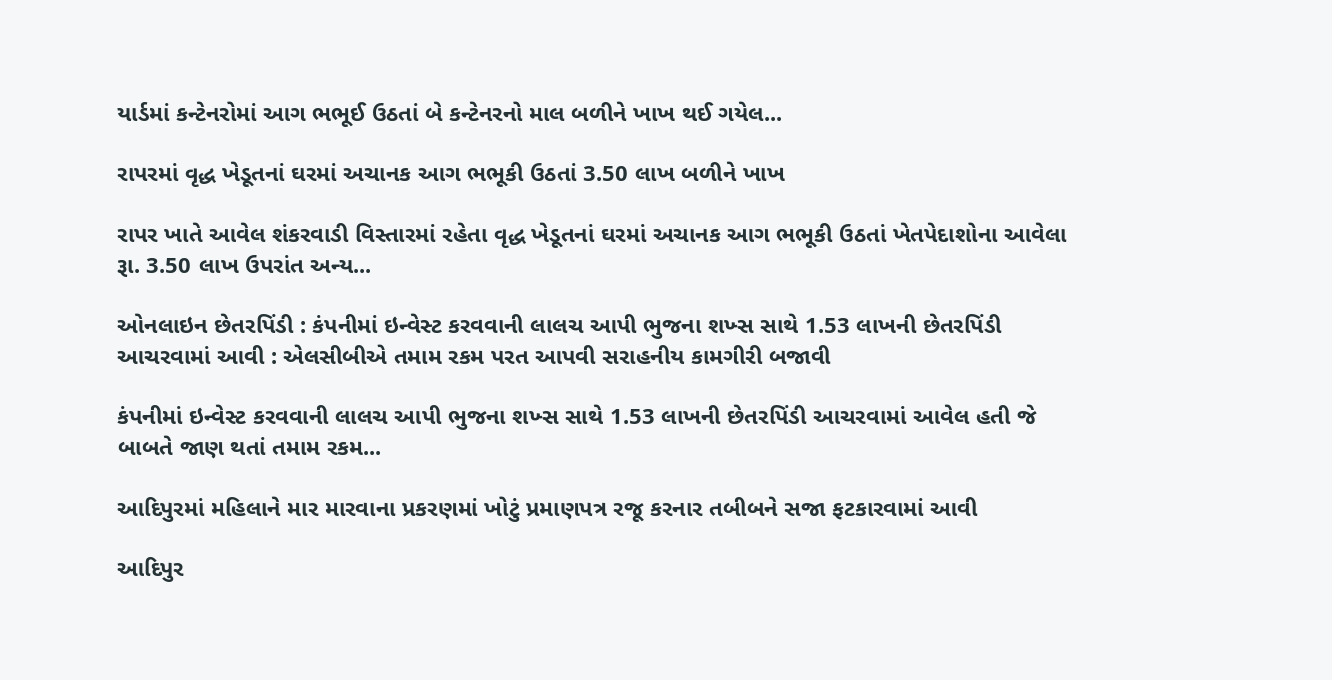યાર્ડમાં કન્ટેનરોમાં આગ ભભૂઈ ઉઠતાં બે કન્ટેનરનો માલ બળીને ખાખ થઈ ગયેલ...

રાપરમાં વૃદ્ધ ખેડૂતનાં ઘરમાં અચાનક આગ ભભૂકી ઉઠતાં 3.50 લાખ બળીને ખાખ

રાપર ખાતે આવેલ શંકરવાડી વિસ્તારમાં રહેતા વૃદ્ધ ખેડૂતનાં ઘરમાં અચાનક આગ ભભૂકી ઉઠતાં ખેતપેદાશોના આવેલા રૂા. 3.50 લાખ ઉપરાંત અન્ય...

ઓનલાઇન છેતરપિંડી : કંપનીમાં ઇન્વેસ્ટ કરવવાની લાલચ આપી ભુજના શખ્સ સાથે 1.53 લાખની છેતરપિંડી આચરવામાં આવી : એલસીબીએ તમામ રકમ પરત આપવી સરાહનીય કામગીરી બજાવી

કંપનીમાં ઇન્વેસ્ટ કરવવાની લાલચ આપી ભુજના શખ્સ સાથે 1.53 લાખની છેતરપિંડી આચરવામાં આવેલ હતી જે બાબતે જાણ થતાં તમામ રકમ...

આદિપુરમાં મહિલાને માર મારવાના પ્રકરણમાં ખોટું પ્રમાણપત્ર રજૂ કરનાર તબીબને સજા ફટકારવામાં આવી

આદિપુર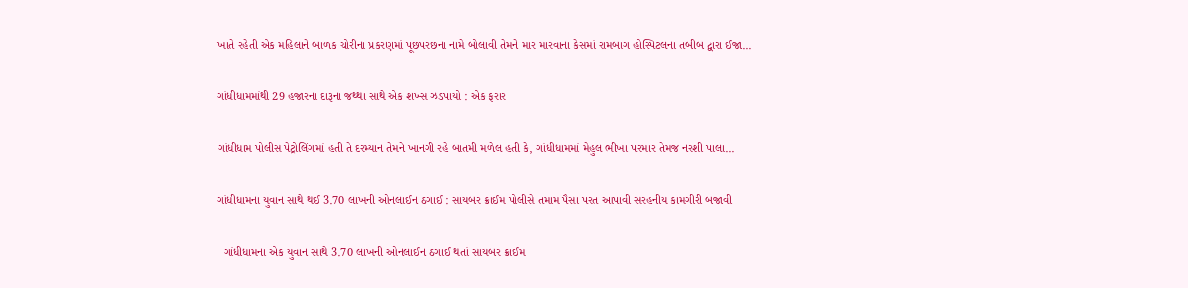ખાતે રહેતી એક મહિલાને બાળક ચોરીના પ્રકરણમાં પૂછપરછના નામે બોલાવી તેમને માર મારવાના કેસમાં રામબાગ હોસ્પિટલના તબીબ દ્વારા ઈજા...

ગાંધીધામમાંથી 29 હજારના દારૂના જથ્થા સાથે એક શખ્સ ઝડપાયો : એક ફરાર

ગાંધીધામ પોલીસ પેટ્રોલિંગમાં હતી તે દરમ્યાન તેમને ખાનગી રહે બાતમી મળેલ હતી કે, ગાંધીધામમાં મેહુલ ભીખા પરમાર તેમજ નરશી પાલા...

ગાંધીધામના યુવાન સાથે થઈ 3.70 લાખની ઓનલાઈન ઠગાઈ : સાયબર ક્રાઈમ પોલીસે તમામ પૈસા પરત આપાવી સરહનીય કામગીરી બજાવી

  ગાંધીધામના એક યુવાન સાથે 3.70 લાખની ઓનલાઈન ઠગાઈ થતાં સાયબર ક્રાઈમ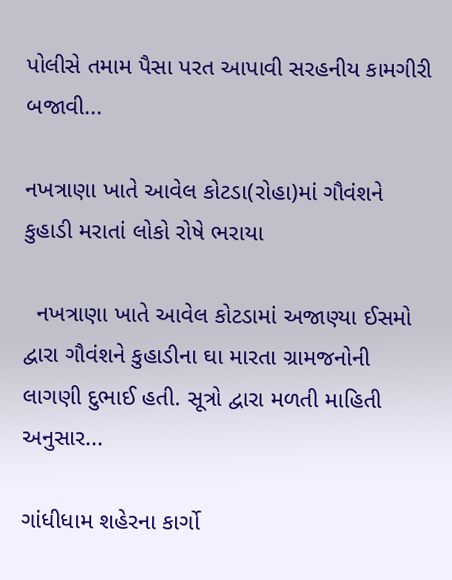પોલીસે તમામ પૈસા પરત આપાવી સરહનીય કામગીરી બજાવી...

નખત્રાણા ખાતે આવેલ કોટડા(રોહા)માં ગૌવંશને કુહાડી મરાતાં લોકો રોષે ભરાયા

  નખત્રાણા ખાતે આવેલ કોટડામાં અજાણ્યા ઈસમો દ્વારા ગૌવંશને કુહાડીના ઘા મારતા ગ્રામજનોની લાગણી દુભાઈ હતી. સૂત્રો દ્વારા મળતી માહિતી અનુસાર...

ગાંધીધામ શહેરના કાર્ગો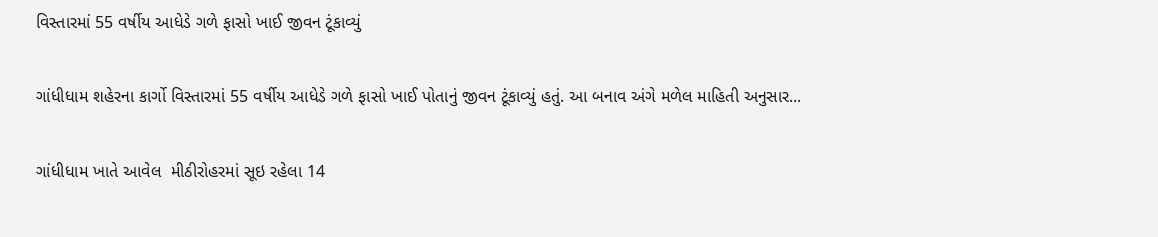વિસ્તારમાં 55 વર્ષીય આધેડે ગળે ફાસો ખાઈ જીવન ટૂંકાવ્યું

ગાંધીધામ શહેરના કાર્ગો વિસ્તારમાં 55 વર્ષીય આધેડે ગળે ફાસો ખાઈ પોતાનું જીવન ટૂંકાવ્યું હતું. આ બનાવ અંગે મળેલ માહિતી અનુસાર...

ગાંધીધામ ખાતે આવેલ  મીઠીરોહરમાં સૂઇ રહેલા 14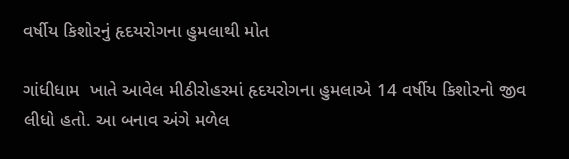વર્ષીય કિશોરનું હૃદયરોગના હુમલાથી મોત

ગાંધીધામ  ખાતે આવેલ મીઠીરોહરમાં હૃદયરોગના હુમલાએ 14 વર્ષીય કિશોરનો જીવ લીધો હતો. આ બનાવ અંગે મળેલ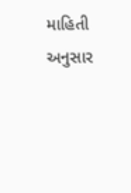માહિતી અનુસાર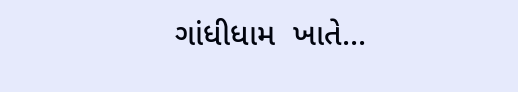ગાંધીધામ  ખાતે...